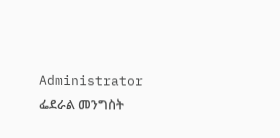Administrator
ፌደራል መንግስት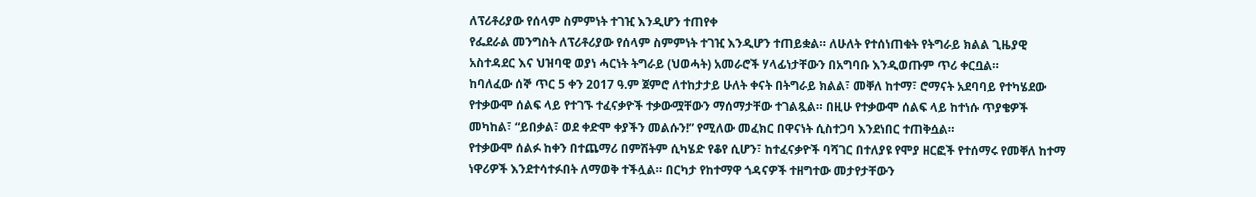ለፕሪቶሪያው የሰላም ስምምነት ተገዢ እንዲሆን ተጠየቀ
የፌደራል መንግስት ለፕሪቶሪያው የሰላም ስምምነት ተገዢ እንዲሆን ተጠይቋል። ለሁለት የተሰነጠቁት የትግራይ ክልል ጊዜያዊ አስተዳደር እና ህዝባዊ ወያነ ሓርነት ትግራይ (ህወሓት) አመራሮች ሃላፊነታቸውን በአግባቡ እንዲወጡም ጥሪ ቀርቧል።
ከባለፈው ሰኞ ጥር 5 ቀን 2017 ዓ.ም ጀምሮ ለተከታታይ ሁለት ቀናት በትግራይ ክልል፣ መቐለ ከተማ፣ ሮማናት አደባባይ የተካሄደው የተቃውሞ ሰልፍ ላይ የተገኙ ተፈናቃዮች ተቃውሟቸውን ማሰማታቸው ተገልጿል። በዚሁ የተቃውሞ ሰልፍ ላይ ከተነሱ ጥያቄዎች መካከል፣ “ይበቃል፣ ወደ ቀድሞ ቀያችን መልሱን!” የሚለው መፈክር በዋናነት ሲስተጋባ እንደነበር ተጠቅሷል።
የተቃውሞ ሰልፉ ከቀን በተጨማሪ በምሽትም ሲካሄድ የቆየ ሲሆን፣ ከተፈናቃዮች ባሻገር በተለያዩ የሞያ ዘርፎች የተሰማሩ የመቐለ ከተማ ነዋሪዎች እንደተሳተፉበት ለማወቅ ተችሏል። በርካታ የከተማዋ ጎዳናዎች ተዘግተው መታየታቸውን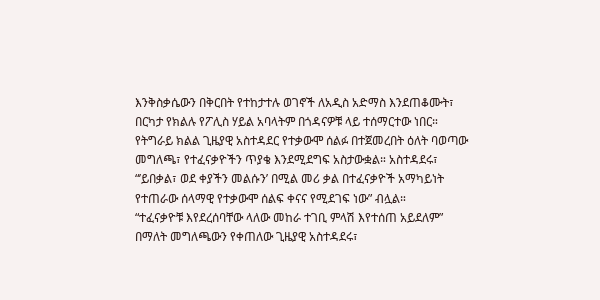እንቅስቃሴውን በቅርበት የተከታተሉ ወገኖች ለአዲስ አድማስ እንደጠቆሙት፣ በርካታ የክልሉ የፖሊስ ሃይል አባላትም በጎዳናዎቹ ላይ ተሰማርተው ነበር።
የትግራይ ክልል ጊዜያዊ አስተዳደር የተቃውሞ ሰልፉ በተጀመረበት ዕለት ባወጣው መግለጫ፣ የተፈናቃዮችን ጥያቄ እንደሚደግፍ አስታውቋል። አስተዳደሩ፣ “’ይበቃል፣ ወደ ቀያችን መልሱን’ በሚል መሪ ቃል በተፈናቃዮች አማካይነት የተጠራው ሰላማዊ የተቃውሞ ሰልፍ ቀናና የሚደገፍ ነው” ብሏል።
“ተፈናቃዮቹ እየደረሰባቸው ላለው መከራ ተገቢ ምላሽ እየተሰጠ አይደለም” በማለት መግለጫውን የቀጠለው ጊዜያዊ አስተዳደሩ፣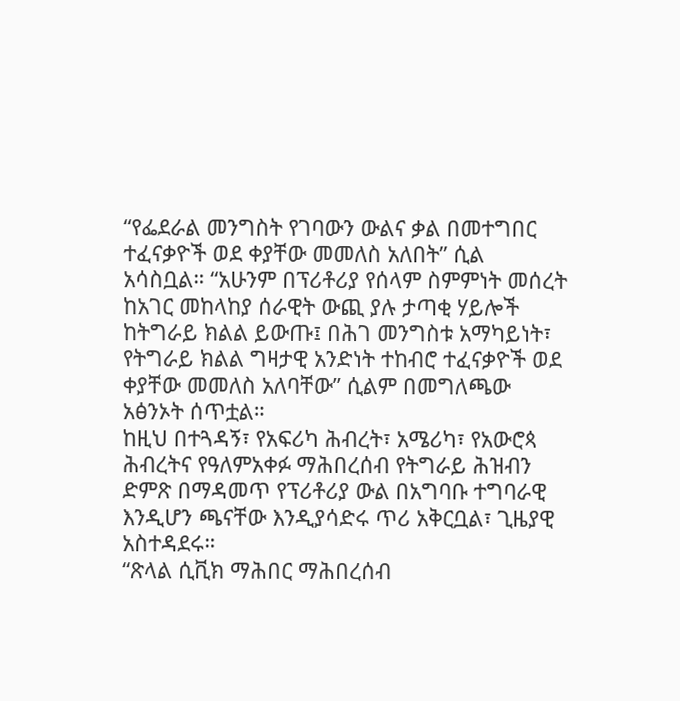“የፌደራል መንግስት የገባውን ውልና ቃል በመተግበር ተፈናቃዮች ወደ ቀያቸው መመለስ አለበት” ሲል አሳስቧል። “አሁንም በፕሪቶሪያ የሰላም ስምምነት መሰረት ከአገር መከላከያ ሰራዊት ውጪ ያሉ ታጣቂ ሃይሎች ከትግራይ ክልል ይውጡ፤ በሕገ መንግስቱ አማካይነት፣ የትግራይ ክልል ግዛታዊ አንድነት ተከብሮ ተፈናቃዮች ወደ ቀያቸው መመለስ አለባቸው” ሲልም በመግለጫው አፅንኦት ሰጥቷል።
ከዚህ በተጓዳኝ፣ የአፍሪካ ሕብረት፣ አሜሪካ፣ የአውሮጳ ሕብረትና የዓለምአቀፉ ማሕበረሰብ የትግራይ ሕዝብን ድምጽ በማዳመጥ የፕሪቶሪያ ውል በአግባቡ ተግባራዊ እንዲሆን ጫናቸው እንዲያሳድሩ ጥሪ አቅርቧል፣ ጊዜያዊ አስተዳደሩ።
“ጽላል ሲቪክ ማሕበር ማሕበረሰብ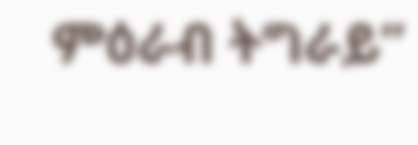ምዕራብ ትግራይ”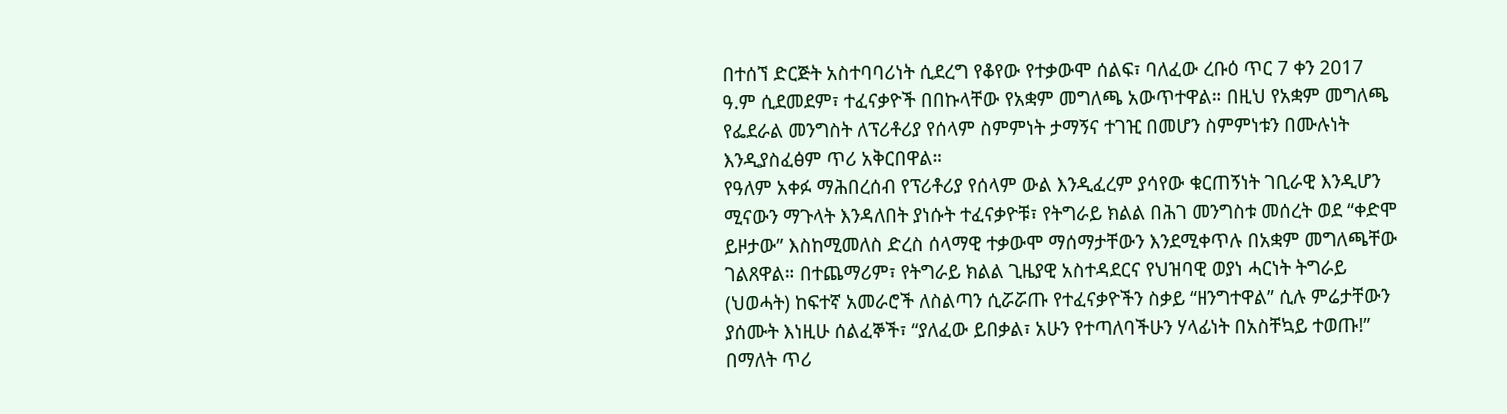በተሰኘ ድርጅት አስተባባሪነት ሲደረግ የቆየው የተቃውሞ ሰልፍ፣ ባለፈው ረቡዕ ጥር 7 ቀን 2017 ዓ.ም ሲደመደም፣ ተፈናቃዮች በበኩላቸው የአቋም መግለጫ አውጥተዋል። በዚህ የአቋም መግለጫ የፌደራል መንግስት ለፕሪቶሪያ የሰላም ስምምነት ታማኝና ተገዢ በመሆን ስምምነቱን በሙሉነት እንዲያስፈፅም ጥሪ አቅርበዋል።
የዓለም አቀፉ ማሕበረሰብ የፕሪቶሪያ የሰላም ውል እንዲፈረም ያሳየው ቁርጠኝነት ገቢራዊ እንዲሆን ሚናውን ማጉላት እንዳለበት ያነሱት ተፈናቃዮቹ፣ የትግራይ ክልል በሕገ መንግስቱ መሰረት ወደ “ቀድሞ ይዞታው” እስከሚመለስ ድረስ ሰላማዊ ተቃውሞ ማሰማታቸውን እንደሚቀጥሉ በአቋም መግለጫቸው ገልጸዋል። በተጨማሪም፣ የትግራይ ክልል ጊዜያዊ አስተዳደርና የህዝባዊ ወያነ ሓርነት ትግራይ (ህወሓት) ከፍተኛ አመራሮች ለስልጣን ሲሯሯጡ የተፈናቃዮችን ስቃይ “ዘንግተዋል” ሲሉ ምሬታቸውን ያሰሙት እነዚሁ ሰልፈኞች፣ “ያለፈው ይበቃል፣ አሁን የተጣለባችሁን ሃላፊነት በአስቸኳይ ተወጡ!” በማለት ጥሪ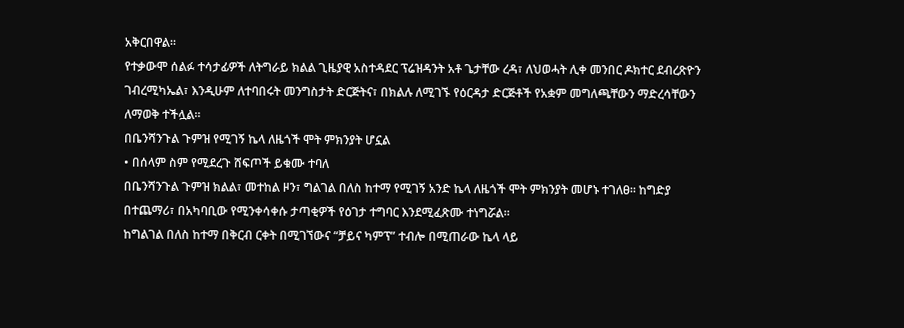አቅርበዋል።
የተቃውሞ ሰልፉ ተሳታፊዎች ለትግራይ ክልል ጊዜያዊ አስተዳደር ፕሬዝዳንት አቶ ጌታቸው ረዳ፣ ለህወሓት ሊቀ መንበር ዶክተር ደብረጽዮን ገብረሚካኤል፣ እንዲሁም ለተባበሩት መንግስታት ድርጅትና፣ በክልሉ ለሚገኙ የዕርዳታ ድርጅቶች የአቋም መግለጫቸውን ማድረሳቸውን ለማወቅ ተችሏል።
በቤንሻንጉል ጉምዝ የሚገኝ ኬላ ለዜጎች ሞት ምክንያት ሆኗል
• በሰላም ስም የሚደረጉ ሸፍጦች ይቁሙ ተባለ
በቤንሻንጉል ጉምዝ ክልል፣ መተከል ዞን፣ ግልገል በለስ ከተማ የሚገኝ አንድ ኬላ ለዜጎች ሞት ምክንያት መሆኑ ተገለፀ። ከግድያ በተጨማሪ፣ በአካባቢው የሚንቀሳቀሱ ታጣቂዎች የዕገታ ተግባር እንደሚፈጽሙ ተነግሯል።
ከግልገል በለስ ከተማ በቅርብ ርቀት በሚገኘውና “ቻይና ካምፕ” ተብሎ በሚጠራው ኬላ ላይ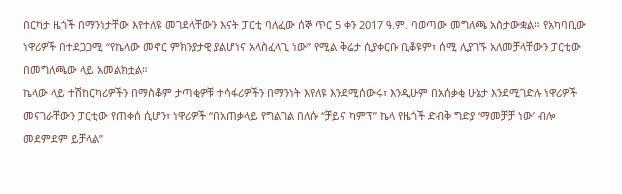በርካታ ዜጎች በማንነታቸው እየተለዩ መገደላቸውን እናት ፓርቲ ባለፈው ሰኞ ጥር 5 ቀን 2017 ዓ.ም. ባወጣው መግለጫ አስታውቋል። የአካባቢው ነዋሪዎች በተደጋጋሚ “የኬላው መኖር ምክንያታዊ ያልሆነና አላስፈላጊ ነው” የሚል ቅሬታ ሲያቀርቡ ቢቆዩም፣ ሰሚ ሊያገኙ አለመቻላቸውን ፓርቲው በመግለጫው ላይ አመልክቷል።
ኬላው ላይ ተሽከርካሪዎችን በማስቆም ታጣቂዎቹ ተሳፋሪዎችን በማንነት እየለዩ እንደሚሰውሩ፣ እንዲሁም በአሰቃቂ ሁኔታ እንደሚገድሉ ነዋሪዎች መናገራቸውን ፓርቲው የጠቀሰ ሲሆን፣ ነዋሪዎች “በአጠቃላይ የግልገል በለሱ “ቻይና ካምፕ” ኬላ የዜጎች ድብቅ ግድያ ‘ማመቻቻ ነው’ ብሎ መደምደም ይቻላል”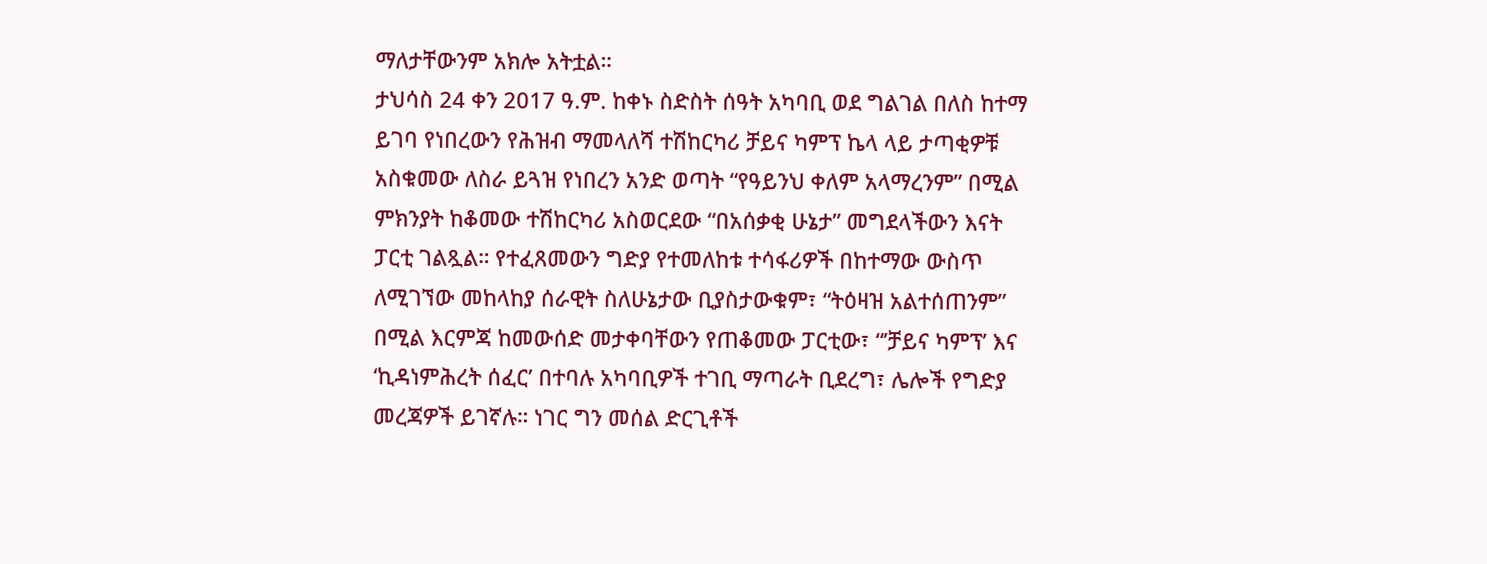ማለታቸውንም አክሎ አትቷል።
ታህሳስ 24 ቀን 2017 ዓ.ም. ከቀኑ ስድስት ሰዓት አካባቢ ወደ ግልገል በለስ ከተማ ይገባ የነበረውን የሕዝብ ማመላለሻ ተሽከርካሪ ቻይና ካምፕ ኬላ ላይ ታጣቂዎቹ አስቁመው ለስራ ይጓዝ የነበረን አንድ ወጣት “የዓይንህ ቀለም አላማረንም” በሚል ምክንያት ከቆመው ተሽከርካሪ አስወርደው “በአሰቃቂ ሁኔታ” መግደላችውን እናት ፓርቲ ገልጿል። የተፈጸመውን ግድያ የተመለከቱ ተሳፋሪዎች በከተማው ውስጥ ለሚገኘው መከላከያ ሰራዊት ስለሁኔታው ቢያስታውቁም፣ “ትዕዛዝ አልተሰጠንም” በሚል እርምጃ ከመውሰድ መታቀባቸውን የጠቆመው ፓርቲው፣ “’ቻይና ካምፕ’ እና ‘ኪዳነምሕረት ሰፈር’ በተባሉ አካባቢዎች ተገቢ ማጣራት ቢደረግ፣ ሌሎች የግድያ መረጃዎች ይገኛሉ። ነገር ግን መሰል ድርጊቶች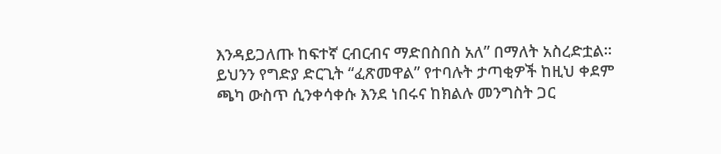እንዳይጋለጡ ከፍተኛ ርብርብና ማድበስበስ አለ” በማለት አስረድቷል።
ይህንን የግድያ ድርጊት “ፈጽመዋል” የተባሉት ታጣቂዎች ከዚህ ቀደም ጫካ ውስጥ ሲንቀሳቀሱ እንደ ነበሩና ከክልሉ መንግስት ጋር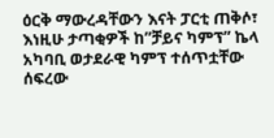ዕርቅ ማውረዳቸውን እናት ፓርቲ ጠቅሶ፣ እነዚሁ ታጣቂዎች ከ”ቻይና ካምፕ” ኬላ አካባቢ ወታደራዊ ካምፕ ተሰጥቷቸው ሰፍረው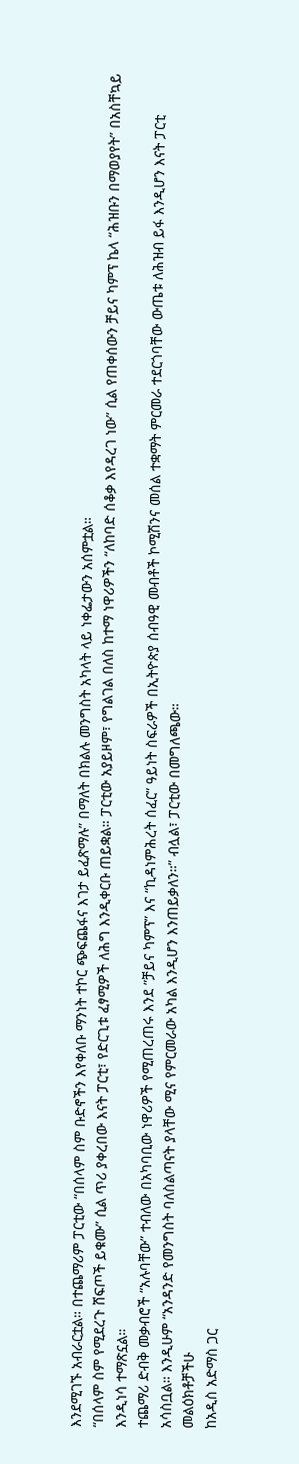እንደሚገኙ አብራርቷል። በተጨማሪም ፓርቲው “በሰላም ስም ቡድኖችን እየቀለቡ ማንነት ተኮር ጭፍጨፋና እገታ ይፈጽማሉ” በማለት በክልሉ መንግስት አካላት ላይ ነቀፌታውን አሰምቷል።
“በሰላም ስም የሚደረጉ ሸፍጦች ይቁሙ” ሲል ጥሪ ያቀረበው እናት ፓርቲ፣ የድርጊቱ ፈፃሚዎች ለሕግ እንዲቀርቡ ጠይቋል። ፓርቲው አያይዞም፣ የግልገል በለስ ከተማ ነዋሪዎችን “ለከባድ ሰቆቃ እየዳረገ ነው” ሲል የጠቀሰውን ቻይና ካምፕ ኬላ “ሕዝቡን በማወያየት” በአስቸኳይ እንዲነሳ ተማጽኗል።
ተጨማሪ ድብቅ መቃብሮች “አሉባቸው” ተብለው በአካባቢው ነዋሪዎች የሚጠረጠሩ እንደ ”ቻይና ካምፕ” እና “ኪዳነምሕረት ሰፈር” ዓይነት ስፍራዎች በኢትዮጵያ ሰብዓዊ መብቶች ኮሚሽንና መሰል ተቋማት ምርመራ ተደርጎባቸው ውጤቱ ለሕዝብ ይፋ እንዲሆን እናት ፓርቲ አሳስቧል። እንዲሁም “አንዳንድ የመንግስት ባለስልጣናት ያላቸው ሚና የምርመራው አካል እንዲሆን እንጠይቃለን።” ብሏል፣ ፓርቲው በመግለጫው።
መልዕክቶቻችሁ
ከአዲስ አድማስ ጋር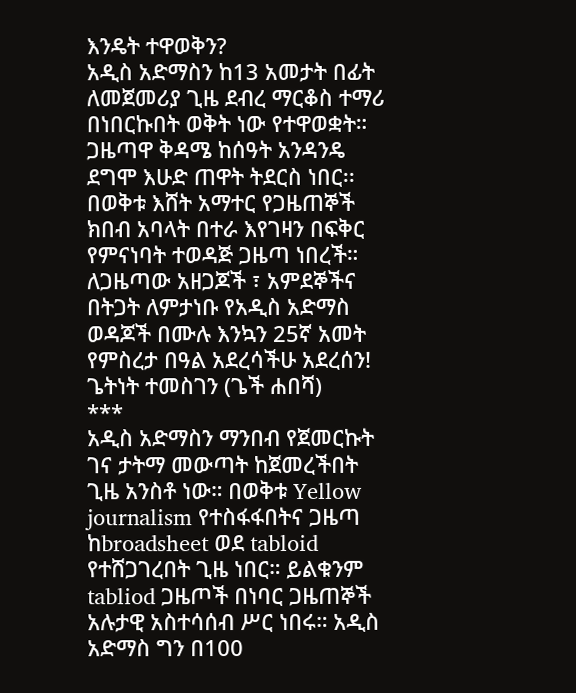እንዴት ተዋወቅን?
አዲስ አድማስን ከ13 አመታት በፊት ለመጀመሪያ ጊዜ ደብረ ማርቆስ ተማሪ በነበርኩበት ወቅት ነው የተዋወቋት። ጋዜጣዋ ቅዳሜ ከሰዓት አንዳንዴ ደግሞ እሁድ ጠዋት ትደርስ ነበር፡፡ በወቅቱ እሸት አማተር የጋዜጠኞች ክበብ አባላት በተራ እየገዛን በፍቅር የምናነባት ተወዳጅ ጋዜጣ ነበረች። ለጋዜጣው አዘጋጆች ፣ አምደኞችና በትጋት ለምታነቡ የአዲስ አድማስ ወዳጆች በሙሉ እንኳን 25ኛ አመት የምስረታ በዓል አደረሳችሁ አደረሰን!
ጌትነት ተመስገን (ጌች ሐበሻ)
***
አዲስ አድማስን ማንበብ የጀመርኩት ገና ታትማ መውጣት ከጀመረችበት ጊዜ አንስቶ ነው። በወቅቱ Yellow journalism የተስፋፋበትና ጋዜጣ ከbroadsheet ወደ tabloid የተሸጋገረበት ጊዜ ነበር። ይልቁንም tabliod ጋዜጦች በነባር ጋዜጠኞች አሉታዊ አስተሳሰብ ሥር ነበሩ። አዲስ አድማስ ግን በ100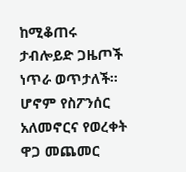ከሚቆጠሩ ታብሎይድ ጋዜጦች ነጥራ ወጥታለች። ሆኖም የስፖንሰር አለመኖርና የወረቀት ዋጋ መጨመር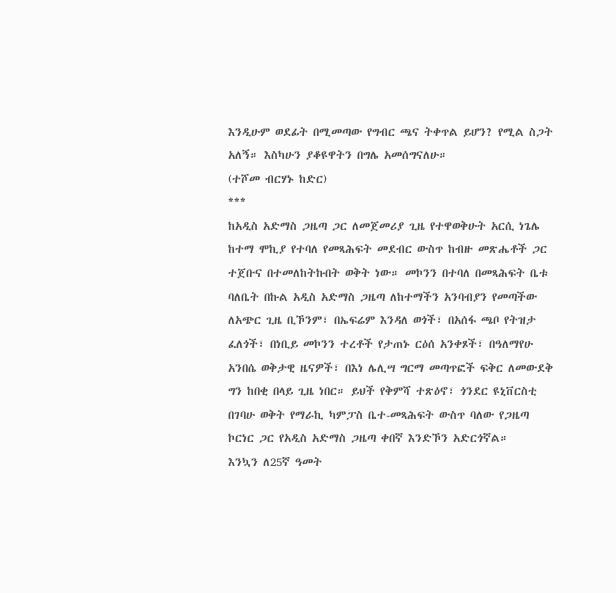እንዲሁም ወደፊት በሚመጣው የግብር ጫና ትቀጥል ይሆን? የሚል ስጋት አለኝ። እስካሁን ያቆዩዋትን በግሌ አመሰግናለሁ።
(ተሾመ ብርሃኑ ከድር)
***
ከአዲስ አድማስ ጋዜጣ ጋር ለመጀመሪያ ጊዜ የተዋወቅሁት አርሲ ነጌሌ ከተማ ሞኪያ የተባለ የመጻሕፍት መደብር ውስጥ ከብዙ መጽሔቶች ጋር ተጀቡና በተመለከትኩበት ወቅት ነው። መኮንን በተባለ በመጻሕፍት ቤቱ ባለቤት በኩል አዲስ አድማስ ጋዜጣ ለከተማችን አንባብያን የመጣችው ለአጭር ጊዜ ቢኾንም፣ በኤፍሬም እንዳለ ወጎች፣ በአሰፋ ጫቦ የትዝታ ፈለጎች፣ በነቢይ መኮንን ተረቶች የታጠኑ ርዕሰ አንቀጾች፣ በዓለማየሁ አንበሴ ወቅታዊ ዜናዎች፣ በእነ ሌሊሣ ግርማ መጣጥፎች ፍቅር ለመውደቅ ግን ከበቂ በላይ ጊዜ ነበር። ይህች የቅምሻ ተጽዕኖ፣ ጎንደር ዩኒቨርስቲ በገባሁ ወቅት የማራኪ ካምፓስ ቤተ-መጻሕፍት ውስጥ ባለው የጋዜጣ ኮርነር ጋር የአዲስ አድማስ ጋዜጣ ቀበኛ እንድኾን አድርጎኛል።
እንኳን ለ25ኛ ዓመት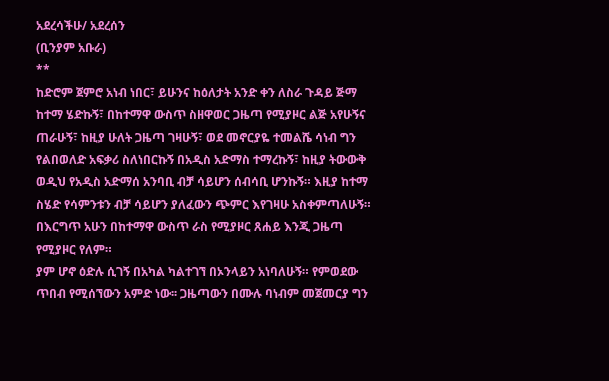አደረሳችሁ/ አደረሰን
(ቢንያም አቡራ)
**
ከድሮም ጀምሮ አነብ ነበር፣ ይሁንና ከዕለታት አንድ ቀን ለስራ ጉዳይ ጅማ ከተማ ሄድኩኝ፣ በከተማዋ ውስጥ ስዘዋወር ጋዜጣ የሚያዞር ልጅ አየሁኝና ጠራሁኝ፣ ከዚያ ሁለት ጋዜጣ ገዛሁኝ፣ ወደ መኖርያዬ ተመልሼ ሳነብ ግን የልበወለድ አፍቃሪ ስለነበርኩኝ በአዲስ አድማስ ተማረኩኝ፣ ከዚያ ትውውቅ ወዲህ የአዲስ አድማሰ አንባቢ ብቻ ሳይሆን ሰብሳቢ ሆንኩኝ። እዚያ ከተማ ስሄድ የሳምንቱን ብቻ ሳይሆን ያለፈውን ጭምር እየገዛሁ አስቀምጣለሁኝ።
በእርግጥ አሁን በከተማዋ ውስጥ ራስ የሚያዞር ጸሐይ እንጂ ጋዜጣ የሚያዞር የለም።
ያም ሆኖ ዕድሉ ሲገኝ በአካል ካልተገኘ በኦንላይን አነባለሁኝ። የምወደው ጥበብ የሚሰኘውን አምድ ነው፡፡ ጋዜጣውን በሙሉ ባነብም መጀመርያ ግን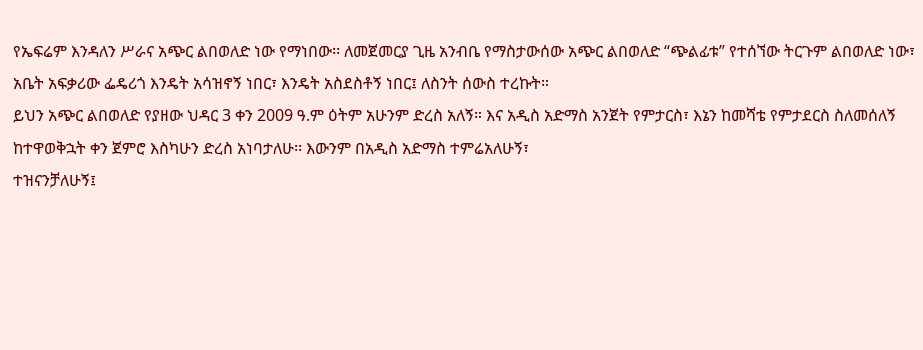የኤፍሬም እንዳለን ሥራና አጭር ልበወለድ ነው የማነበው፡፡ ለመጀመርያ ጊዜ አንብቤ የማስታውሰው አጭር ልበወለድ “ጭልፊቱ” የተሰኘው ትርጉም ልበወለድ ነው፣ አቤት አፍቃሪው ፌዴሪጎ እንዴት አሳዝኖኝ ነበር፣ እንዴት አስደስቶኝ ነበር፤ ለስንት ሰውስ ተረኩት።
ይህን አጭር ልበወለድ የያዘው ህዳር 3 ቀን 2009 ዓ.ም ዕትም አሁንም ድረስ አለኝ። እና አዲስ አድማስ አንጀት የምታርስ፣ እኔን ከመሻቴ የምታደርስ ስለመሰለኝ ከተዋወቅኋት ቀን ጀምሮ እስካሁን ድረስ አነባታለሁ፡፡ እውንም በአዲስ አድማስ ተምሬአለሁኝ፣
ተዝናንቻለሁኝ፤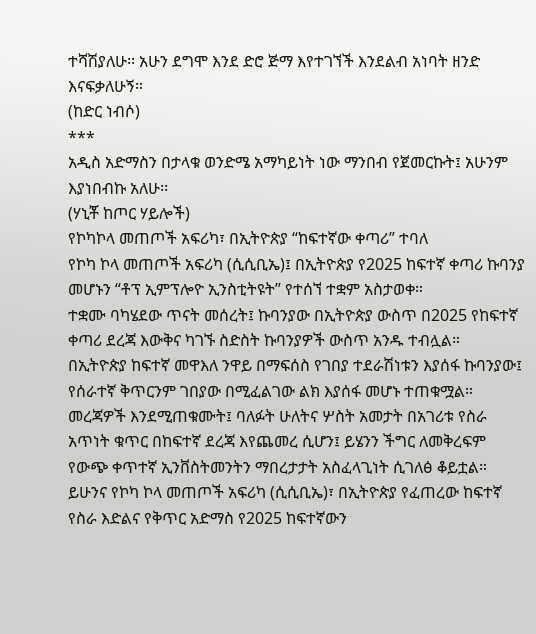ተሻሽያለሁ፡፡ አሁን ደግሞ እንደ ድሮ ጅማ እየተገኘች እንደልብ አነባት ዘንድ እናፍቃለሁኝ።
(ከድር ነብሶ)
***
አዲስ አድማስን በታላቁ ወንድሜ አማካይነት ነው ማንበብ የጀመርኩት፤ አሁንም እያነበብኩ አለሁ፡፡
(ሃኒቾ ከጦር ሃይሎች)
የኮካኮላ መጠጦች አፍሪካ፣ በኢትዮጵያ “ከፍተኛው ቀጣሪ” ተባለ
የኮካ ኮላ መጠጦች አፍሪካ (ሲሲቢኤ)፤ በኢትዮጵያ የ2025 ከፍተኛ ቀጣሪ ኩባንያ መሆኑን “ቶፕ ኢምፕሎዮ ኢንስቲትዩት” የተሰኘ ተቋም አስታወቀ።
ተቋሙ ባካሄደው ጥናት መሰረት፤ ኩባንያው በኢትዮጵያ ውስጥ በ2025 የከፍተኛ ቀጣሪ ደረጃ እውቅና ካገኙ ስድስት ኩባንያዎች ውስጥ አንዱ ተብሏል።
በኢትዮጵያ ከፍተኛ መዋእለ ንዋይ በማፍሰስ የገበያ ተደራሽነቱን እያሰፋ ኩባንያው፤ የሰራተኛ ቅጥርንም ገበያው በሚፈልገው ልክ እያሰፋ መሆኑ ተጠቁሟል።
መረጃዎች እንደሚጠቁሙት፤ ባለፉት ሁለትና ሦስት አመታት በአገሪቱ የስራ አጥነት ቁጥር በከፍተኛ ደረጃ እየጨመረ ሲሆን፤ ይሄንን ችግር ለመቅረፍም የውጭ ቀጥተኛ ኢንቨስትመንትን ማበረታታት አስፈላጊነት ሲገለፅ ቆይቷል።
ይሁንና የኮካ ኮላ መጠጦች አፍሪካ (ሲሲቢኤ)፣ በኢትዮጵያ የፈጠረው ከፍተኛ የስራ እድልና የቅጥር አድማስ የ2025 ከፍተኛውን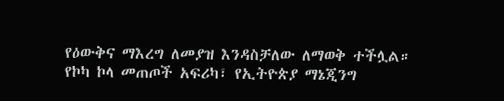የዕውቅና ማእረግ ለመያዝ እንዳስቻለው ለማወቅ ተችሏል።
የኮካ ኮላ መጠጦች አፍሪካ፣ የኢትዮጵያ ማኔጂንግ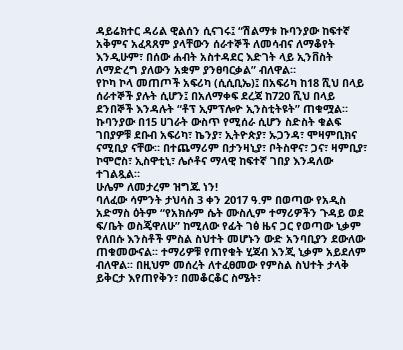ዳይሬክተር ዳሪል ዊልሰን ሲናገሩ፤ “ሽልማቱ ኩባንያው ከፍተኛ አቅምና አፈጻጸም ያላቸውን ሰራተኞች ለመሳብና ለማቆየት እንዲሁም፣ በሰው ሐብት አስተዳደር እድገት ላይ ኢንቨስት ለማድረግ ያለውን አቋም ያንፀባርቃል” ብለዋል።
የኮካ ኮላ መጠጦች አፍሪካ (ሲሲቢኤ)፤ በአፍሪካ ከ18 ሺህ በላይ ሰራተኞች ያሉት ሲሆን፤ በአለማቀፍ ደረጃ ከ720 ሺህ በላይ ደንበኞች እንዳሉት “ቶፕ ኢምፕሎዮ ኢንስቲትዩት” ጠቁሟል።
ኩባንያው በ15 ሀገራት ውስጥ የሚሰራ ሲሆን ስድስት ቁልፍ ገበያዎቹ ደቡብ አፍሪካ፣ ኬንያ፣ ኢትዮጵያ፣ ኡጋንዳ፣ ሞዛምቢክና ናሚቢያ ናቸው። በተጨማሪም በታንዛኒያ፣ ቦትስዋና፣ ጋና፣ ዛምቢያ፣ ኮሞሮስ፣ ኢስዋቲኒ፣ ሌሶቶና ማላዊ ከፍተኛ ገበያ እንዳለው ተገልጿል።
ሁሌም ለመታረም ዝግጁ ነን!
ባለፈው ሳምንት ታህሳስ 3 ቀን 2017 ዓ.ም በወጣው የአዲስ አድማስ ዕትም “የአክሱም ሴት ሙስሊም ተማሪዎችን ጉዳይ ወደ ፍ/ቤት ወስጄዋለሁ” ከሚለው የፊት ገፅ ዜና ጋር የወጣው ኒቃም የለበሱ እንስቶች ምስል ስህተት መሆኑን ውድ አንባቢያን ደውለው ጠቁመውናል፡፡ ተማሪዎቹ የጠየቁት ሂጃብ እንጂ ኒቃም አይደለም ብለዋል፡፡ በዚህም መሰረት ለተፈፀመው የምስል ስህተት ታላቅ ይቅርታ እየጠየቅን፣ በመቆርቆር ስሜት፣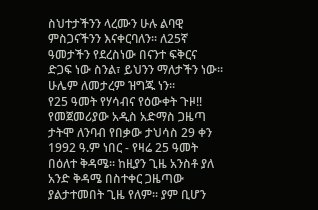ስህተታችንን ላረሙን ሁሉ ልባዊ ምስጋናችንን እናቀርባለን፡፡ ለ25ኛ ዓመታችን የደረስነው በናንተ ፍቅርና ድጋፍ ነው ስንል፣ ይህንን ማለታችን ነው፡፡ ሁሌም ለመታረም ዝግጁ ነን፡፡
የ25 ዓመት የሃሳብና የዕውቀት ጉዞ!!
የመጀመሪያው አዲስ አድማስ ጋዜጣ ታትሞ ለንባብ የበቃው ታህሳስ 29 ቀን 1992 ዓ.ም ነበር - የዛሬ 25 ዓመት በዕለተ ቅዳሜ፡፡ ከዚያን ጊዜ አንስቶ ያለ አንድ ቅዳሜ በስተቀር ጋዜጣው ያልታተመበት ጊዜ የለም፡፡ ያም ቢሆን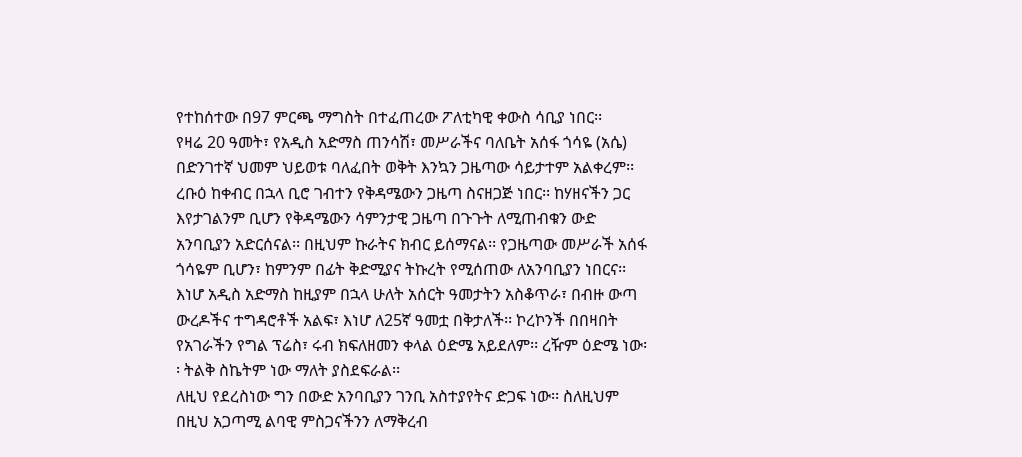የተከሰተው በ97 ምርጫ ማግስት በተፈጠረው ፖለቲካዊ ቀውስ ሳቢያ ነበር፡፡
የዛሬ 20 ዓመት፣ የአዲስ አድማስ ጠንሳሽ፣ መሥራችና ባለቤት አሰፋ ጎሳዬ (አሴ) በድንገተኛ ህመም ህይወቱ ባለፈበት ወቅት እንኳን ጋዜጣው ሳይታተም አልቀረም፡፡ ረቡዕ ከቀብር በኋላ ቢሮ ገብተን የቅዳሜውን ጋዜጣ ስናዘጋጅ ነበር፡፡ ከሃዘናችን ጋር እየታገልንም ቢሆን የቅዳሜውን ሳምንታዊ ጋዜጣ በጉጉት ለሚጠብቁን ውድ አንባቢያን አድርሰናል፡፡ በዚህም ኩራትና ክብር ይሰማናል፡፡ የጋዜጣው መሥራች አሰፋ ጎሳዬም ቢሆን፣ ከምንም በፊት ቅድሚያና ትኩረት የሚሰጠው ለአንባቢያን ነበርና፡፡
እነሆ አዲስ አድማስ ከዚያም በኋላ ሁለት አሰርት ዓመታትን አስቆጥራ፣ በብዙ ውጣ ውረዶችና ተግዳሮቶች አልፍ፣ እነሆ ለ25ኛ ዓመቷ በቅታለች፡፡ ኮረኮንች በበዛበት የአገራችን የግል ፕሬስ፣ ሩብ ክፍለዘመን ቀላል ዕድሜ አይደለም፡፡ ረዥም ዕድሜ ነው፡፡ ትልቅ ስኬትም ነው ማለት ያስደፍራል፡፡
ለዚህ የደረስነው ግን በውድ አንባቢያን ገንቢ አስተያየትና ድጋፍ ነው፡፡ ስለዚህም በዚህ አጋጣሚ ልባዊ ምስጋናችንን ለማቅረብ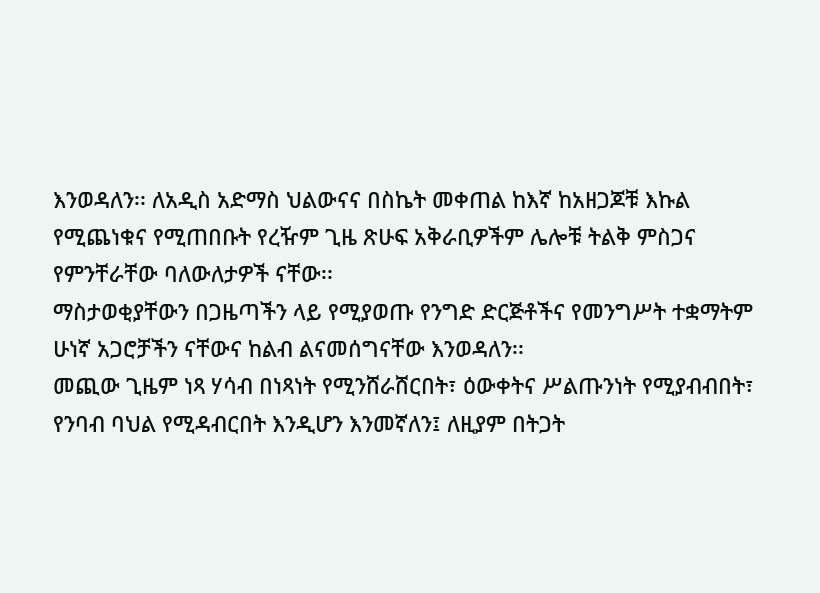እንወዳለን፡፡ ለአዲስ አድማስ ህልውናና በስኬት መቀጠል ከእኛ ከአዘጋጆቹ እኩል የሚጨነቁና የሚጠበቡት የረዥም ጊዜ ጽሁፍ አቅራቢዎችም ሌሎቹ ትልቅ ምስጋና የምንቸራቸው ባለውለታዎች ናቸው፡፡
ማስታወቂያቸውን በጋዜጣችን ላይ የሚያወጡ የንግድ ድርጅቶችና የመንግሥት ተቋማትም ሁነኛ አጋሮቻችን ናቸውና ከልብ ልናመሰግናቸው እንወዳለን፡፡
መጪው ጊዜም ነጻ ሃሳብ በነጻነት የሚንሸራሸርበት፣ ዕውቀትና ሥልጡንነት የሚያብብበት፣ የንባብ ባህል የሚዳብርበት እንዲሆን እንመኛለን፤ ለዚያም በትጋት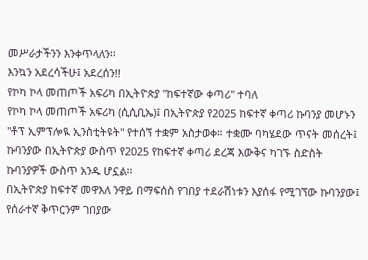መሥራታችንን እንቀጥላለን፡፡
እንኳን አደረሳችሁ፤ አደረሰን!!
የኮካ ኮላ መጠጦች አፍሪካ በኢትዮጵያ "ከፍተኛው ቀጣሪ" ተባለ
የኮካ ኮላ መጠጦች አፍሪካ (ሲሲቢኤ)፤ በኢትዮጵያ የ2025 ከፍተኛ ቀጣሪ ኩባንያ መሆኑን "ቶፕ ኢምፕሎዪ ኢንስቲትዩት" የተሰኘ ተቋም አስታወቀ። ተቋሙ ባካሄደው ጥናት መሰረት፤ ኩባንያው በኢትዮጵያ ውስጥ የ2025 የከፍተኛ ቀጣሪ ደረጃ እውቅና ካገኙ ስድስት ኩባንያዎች ውስጥ አንዱ ሆኗል፡፡
በኢትዮጵያ ከፍተኛ መዋእለ ንዋይ በማፍሰስ የገበያ ተደራሽነቱን እያሰፋ የሚገኘው ኩባንያው፤ የሰራተኛ ቅጥርንም ገበያው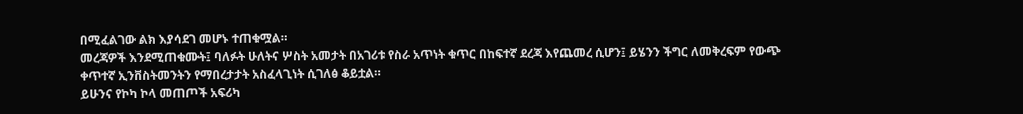በሚፈልገው ልክ እያሳደገ መሆኑ ተጠቁሟል።
መረጃዎች እንደሚጠቁሙት፤ ባለፉት ሁለትና ሦስት አመታት በአገሪቱ የስራ አጥነት ቁጥር በከፍተኛ ደረጃ እየጨመረ ሲሆን፤ ይሄንን ችግር ለመቅረፍም የውጭ ቀጥተኛ ኢንቨስትመንትን የማበረታታት አስፈላጊነት ሲገለፅ ቆይቷል።
ይሁንና የኮካ ኮላ መጠጦች አፍሪካ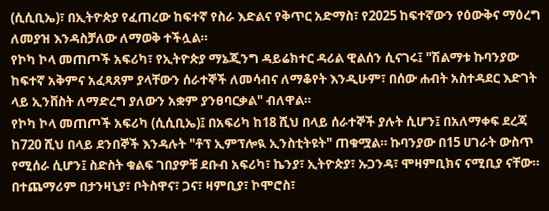(ሲሲቢኤ)፣ በኢትዮጵያ የፈጠረው ከፍተኛ የስራ እድልና የቅጥር አድማስ፣ የ2025 ከፍተኛውን የዕውቅና ማዕረግ ለመያዝ እንዳስቻለው ለማወቅ ተችሏል።
የኮካ ኮላ መጠጦች አፍሪካ፣ የኢትዮጵያ ማኔጂንግ ዳይሬክተር ዳሪል ዊልሰን ሲናገሩ፤ "ሽልማቱ ኩባንያው ከፍተኛ አቅምና አፈጻጸም ያላቸውን ሰራተኞች ለመሳብና ለማቆየት እንዲሁም፣ በሰው ሐብት አስተዳደር እድገት ላይ ኢንቨስት ለማድረግ ያለውን አቋም ያንፀባርቃል" ብለዋል።
የኮካ ኮላ መጠጦች አፍሪካ (ሲሲቢኤ)፤ በአፍሪካ ከ18 ሺህ በላይ ሰራተኞች ያሉት ሲሆን፤ በአለማቀፍ ደረጃ ከ720 ሺህ በላይ ደንበኞች እንዳሉት "ቶፕ ኢምፕሎዪ ኢንስቲትዩት" ጠቁሟል። ኩባንያው በ15 ሀገራት ውስጥ የሚሰራ ሲሆን፤ ስድስት ቁልፍ ገበያዎቹ ደቡብ አፍሪካ፣ ኬንያ፣ ኢትዮጵያ፣ ኡጋንዳ፣ ሞዛምቢክና ናሚቢያ ናቸው። በተጨማሪም በታንዛኒያ፣ ቦትስዋና፣ ጋና፣ ዛምቢያ፣ ኮሞሮስ፣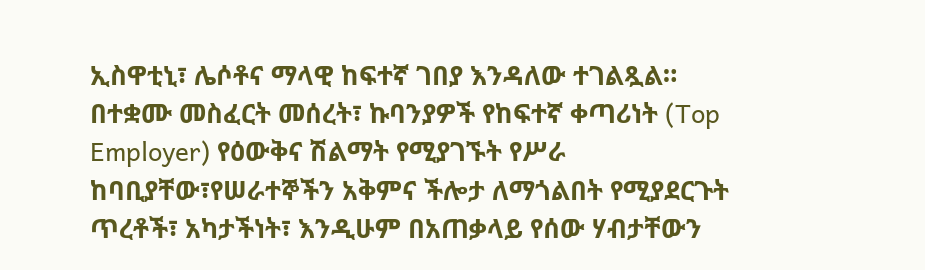ኢስዋቲኒ፣ ሌሶቶና ማላዊ ከፍተኛ ገበያ እንዳለው ተገልጿል።
በተቋሙ መስፈርት መሰረት፣ ኩባንያዎች የከፍተኛ ቀጣሪነት (Top Employer) የዕውቅና ሽልማት የሚያገኙት የሥራ ከባቢያቸው፣የሠራተኞችን አቅምና ችሎታ ለማጎልበት የሚያደርጉት ጥረቶች፣ አካታችነት፣ እንዲሁም በአጠቃላይ የሰው ሃብታቸውን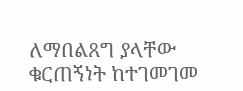ለማበልጸግ ያላቸው ቁርጠኝነት ከተገመገመ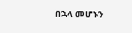በኋላ መሆኑን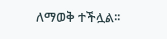ለማወቅ ተችሏል፡፡